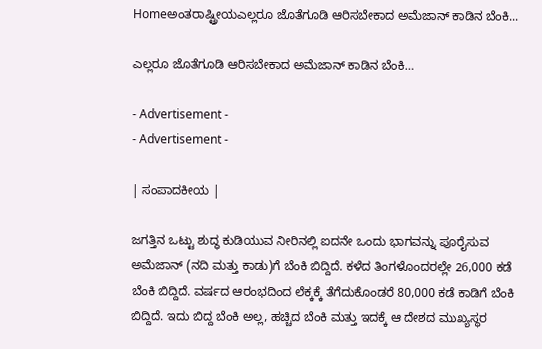Homeಅಂತರಾಷ್ಟ್ರೀಯಎಲ್ಲರೂ ಜೊತೆಗೂಡಿ ಆರಿಸಬೇಕಾದ ಅಮೆಜಾನ್ ಕಾಡಿನ ಬೆಂಕಿ...

ಎಲ್ಲರೂ ಜೊತೆಗೂಡಿ ಆರಿಸಬೇಕಾದ ಅಮೆಜಾನ್ ಕಾಡಿನ ಬೆಂಕಿ…

- Advertisement -
- Advertisement -

| ಸಂಪಾದಕೀಯ |

ಜಗತ್ತಿನ ಒಟ್ಟು ಶುದ್ಧ ಕುಡಿಯುವ ನೀರಿನಲ್ಲಿ ಐದನೇ ಒಂದು ಭಾಗವನ್ನು ಪೂರೈಸುವ ಅಮೆಜಾನ್ (ನದಿ ಮತ್ತು ಕಾಡು)ಗೆ ಬೆಂಕಿ ಬಿದ್ದಿದೆ. ಕಳೆದ ತಿಂಗಳೊಂದರಲ್ಲೇ 26,000 ಕಡೆ ಬೆಂಕಿ ಬಿದ್ದಿದೆ. ವರ್ಷದ ಆರಂಭದಿಂದ ಲೆಕ್ಕಕ್ಕೆ ತೆಗೆದುಕೊಂಡರೆ 80,000 ಕಡೆ ಕಾಡಿಗೆ ಬೆಂಕಿ ಬಿದ್ದಿದೆ. ಇದು ಬಿದ್ದ ಬೆಂಕಿ ಅಲ್ಲ, ಹಚ್ಚಿದ ಬೆಂಕಿ ಮತ್ತು ಇದಕ್ಕೆ ಆ ದೇಶದ ಮುಖ್ಯಸ್ಥರ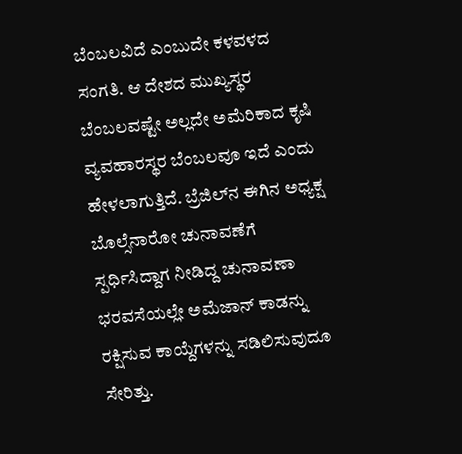ಬೆಂಬಲವಿದೆ ಎಂಬುದೇ ಕಳವಳದ ಸಂಗತಿ. ಆ ದೇಶದ ಮುಖ್ಯಸ್ಥರ ಬೆಂಬಲವಷ್ಟೇ ಅಲ್ಲದೇ ಅಮೆರಿಕಾದ ಕೃಷಿ ವ್ಯವಹಾರಸ್ಥರ ಬೆಂಬಲವೂ ಇದೆ ಎಂದು ಹೇಳಲಾಗುತ್ತಿದೆ. ಬ್ರೆಜಿಲ್‍ನ ಈಗಿನ ಅಧ್ಯಕ್ಷ ಬೊಲ್ಸೆನಾರೋ ಚುನಾವಣೆಗೆ ಸ್ಪರ್ಧಿಸಿದ್ದಾಗ ನೀಡಿದ್ದ ಚುನಾವಣಾ ಭರವಸೆಯಲ್ಲೇ ಅಮೆಜಾನ್ ಕಾಡನ್ನು ರಕ್ಷಿಸುವ ಕಾಯ್ದೆಗಳನ್ನು ಸಡಿಲಿಸುವುದೂ ಸೇರಿತ್ತು.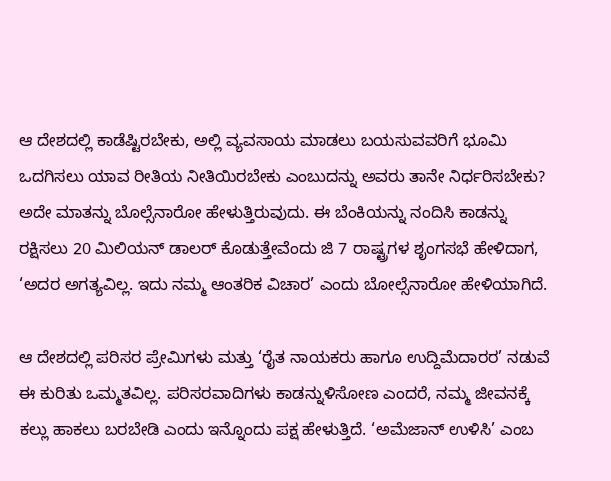ಆ ದೇಶದಲ್ಲಿ ಕಾಡೆಷ್ಟಿರಬೇಕು, ಅಲ್ಲಿ ವ್ಯವಸಾಯ ಮಾಡಲು ಬಯಸುವವರಿಗೆ ಭೂಮಿ ಒದಗಿಸಲು ಯಾವ ರೀತಿಯ ನೀತಿಯಿರಬೇಕು ಎಂಬುದನ್ನು ಅವರು ತಾನೇ ನಿರ್ಧರಿಸಬೇಕು? ಅದೇ ಮಾತನ್ನು ಬೊಲ್ಸೆನಾರೋ ಹೇಳುತ್ತಿರುವುದು. ಈ ಬೆಂಕಿಯನ್ನು ನಂದಿಸಿ ಕಾಡನ್ನು ರಕ್ಷಿಸಲು 20 ಮಿಲಿಯನ್ ಡಾಲರ್ ಕೊಡುತ್ತೇವೆಂದು ಜಿ 7 ರಾಷ್ಟ್ರಗಳ ಶೃಂಗಸಭೆ ಹೇಳಿದಾಗ, ‘ಅದರ ಅಗತ್ಯವಿಲ್ಲ. ಇದು ನಮ್ಮ ಆಂತರಿಕ ವಿಚಾರ’ ಎಂದು ಬೋಲ್ಸೆನಾರೋ ಹೇಳಿಯಾಗಿದೆ.

ಆ ದೇಶದಲ್ಲಿ ಪರಿಸರ ಪ್ರೇಮಿಗಳು ಮತ್ತು ‘ರೈತ ನಾಯಕರು ಹಾಗೂ ಉದ್ದಿಮೆದಾರರ’ ನಡುವೆ ಈ ಕುರಿತು ಒಮ್ಮತವಿಲ್ಲ. ಪರಿಸರವಾದಿಗಳು ಕಾಡನ್ನುಳಿಸೋಣ ಎಂದರೆ, ನಮ್ಮ ಜೀವನಕ್ಕೆ ಕಲ್ಲು ಹಾಕಲು ಬರಬೇಡಿ ಎಂದು ಇನ್ನೊಂದು ಪಕ್ಷ ಹೇಳುತ್ತಿದೆ. ‘ಅಮೆಜಾನ್ ಉಳಿಸಿ’ ಎಂಬ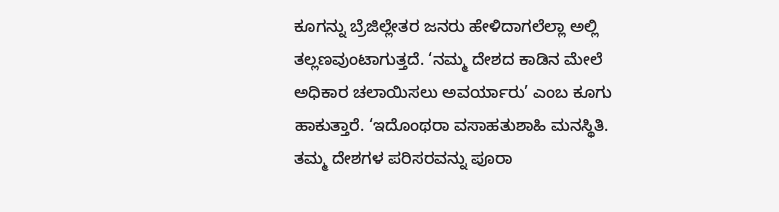ಕೂಗನ್ನು ಬ್ರೆಜಿಲ್ಲೇತರ ಜನರು ಹೇಳಿದಾಗಲೆಲ್ಲಾ ಅಲ್ಲಿ ತಲ್ಲಣವುಂಟಾಗುತ್ತದೆ. ‘ನಮ್ಮ ದೇಶದ ಕಾಡಿನ ಮೇಲೆ ಅಧಿಕಾರ ಚಲಾಯಿಸಲು ಅವರ್ಯಾರು’ ಎಂಬ ಕೂಗು ಹಾಕುತ್ತಾರೆ. ‘ಇದೊಂಥರಾ ವಸಾಹತುಶಾಹಿ ಮನಸ್ಥಿತಿ. ತಮ್ಮ ದೇಶಗಳ ಪರಿಸರವನ್ನು ಪೂರಾ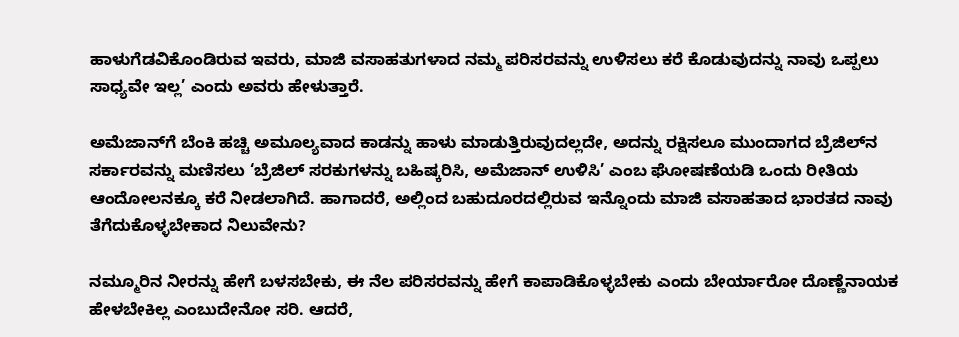ಹಾಳುಗೆಡವಿಕೊಂಡಿರುವ ಇವರು, ಮಾಜಿ ವಸಾಹತುಗಳಾದ ನಮ್ಮ ಪರಿಸರವನ್ನು ಉಳಿಸಲು ಕರೆ ಕೊಡುವುದನ್ನು ನಾವು ಒಪ್ಪಲು ಸಾಧ್ಯವೇ ಇಲ್ಲ’ ಎಂದು ಅವರು ಹೇಳುತ್ತಾರೆ.

ಅಮೆಜಾನ್‍ಗೆ ಬೆಂಕಿ ಹಚ್ಚಿ ಅಮೂಲ್ಯವಾದ ಕಾಡನ್ನು ಹಾಳು ಮಾಡುತ್ತಿರುವುದಲ್ಲದೇ, ಅದನ್ನು ರಕ್ಷಿಸಲೂ ಮುಂದಾಗದ ಬ್ರೆಜಿಲ್‍ನ ಸರ್ಕಾರವನ್ನು ಮಣಿಸಲು ‘ಬ್ರೆಜಿಲ್ ಸರಕುಗಳನ್ನು ಬಹಿಷ್ಕರಿಸಿ, ಅಮೆಜಾನ್ ಉಳಿಸಿ’ ಎಂಬ ಘೋಷಣೆಯಡಿ ಒಂದು ರೀತಿಯ ಆಂದೋಲನಕ್ಕೂ ಕರೆ ನೀಡಲಾಗಿದೆ. ಹಾಗಾದರೆ, ಅಲ್ಲಿಂದ ಬಹುದೂರದಲ್ಲಿರುವ ಇನ್ನೊಂದು ಮಾಜಿ ವಸಾಹತಾದ ಭಾರತದ ನಾವು ತೆಗೆದುಕೊಳ್ಳಬೇಕಾದ ನಿಲುವೇನು?

ನಮ್ಮೂರಿನ ನೀರನ್ನು ಹೇಗೆ ಬಳಸಬೇಕು, ಈ ನೆಲ ಪರಿಸರವನ್ನು ಹೇಗೆ ಕಾಪಾಡಿಕೊಳ್ಳಬೇಕು ಎಂದು ಬೇರ್ಯಾರೋ ದೊಣ್ಣೆನಾಯಕ ಹೇಳಬೇಕಿಲ್ಲ ಎಂಬುದೇನೋ ಸರಿ. ಆದರೆ,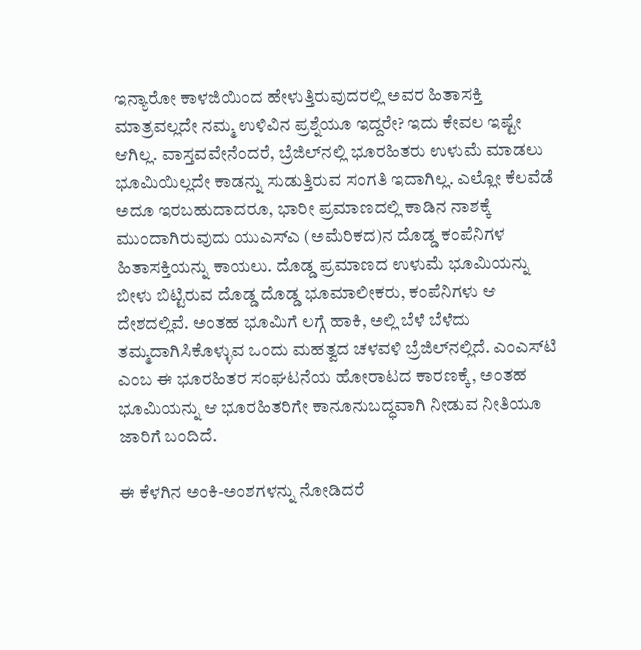ಇನ್ಯಾರೋ ಕಾಳಜಿಯಿಂದ ಹೇಳುತ್ತಿರುವುದರಲ್ಲಿ ಅವರ ಹಿತಾಸಕ್ತಿ ಮಾತ್ರವಲ್ಲದೇ ನಮ್ಮ ಉಳಿವಿನ ಪ್ರಶ್ನೆಯೂ ಇದ್ದರೇ? ಇದು ಕೇವಲ ಇಷ್ಟೇ ಆಗಿಲ್ಲ. ವಾಸ್ತವವೇನೆಂದರೆ, ಬ್ರೆಜಿಲ್‍ನಲ್ಲಿ ಭೂರಹಿತರು ಉಳುಮೆ ಮಾಡಲು ಭೂಮಿಯಿಲ್ಲದೇ ಕಾಡನ್ನು ಸುಡುತ್ತಿರುವ ಸಂಗತಿ ಇದಾಗಿಲ್ಲ. ಎಲ್ಲೋ ಕೆಲವೆಡೆ ಅದೂ ಇರಬಹುದಾದರೂ, ಭಾರೀ ಪ್ರಮಾಣದಲ್ಲಿ ಕಾಡಿನ ನಾಶಕ್ಕೆ ಮುಂದಾಗಿರುವುದು ಯುಎಸ್‍ಎ (ಅಮೆರಿಕದ)ನ ದೊಡ್ಡ ಕಂಪೆನಿಗಳ ಹಿತಾಸಕ್ತಿಯನ್ನು ಕಾಯಲು. ದೊಡ್ಡ ಪ್ರಮಾಣದ ಉಳುಮೆ ಭೂಮಿಯನ್ನು ಬೀಳು ಬಿಟ್ಟಿರುವ ದೊಡ್ಡ ದೊಡ್ಡ ಭೂಮಾಲೀಕರು, ಕಂಪೆನಿಗಳು ಆ ದೇಶದಲ್ಲಿವೆ. ಅಂತಹ ಭೂಮಿಗೆ ಲಗ್ಗೆ ಹಾಕಿ, ಅಲ್ಲಿ ಬೆಳೆ ಬೆಳೆದು ತಮ್ಮದಾಗಿಸಿಕೊಳ್ಳುವ ಒಂದು ಮಹತ್ವದ ಚಳವಳಿ ಬ್ರೆಜಿಲ್‍ನಲ್ಲಿದೆ. ಎಂಎಸ್‍ಟಿ ಎಂಬ ಈ ಭೂರಹಿತರ ಸಂಘಟನೆಯ ಹೋರಾಟದ ಕಾರಣಕ್ಕೆ, ಅಂತಹ ಭೂಮಿಯನ್ನು ಆ ಭೂರಹಿತರಿಗೇ ಕಾನೂನುಬದ್ಧವಾಗಿ ನೀಡುವ ನೀತಿಯೂ ಜಾರಿಗೆ ಬಂದಿದೆ.

ಈ ಕೆಳಗಿನ ಅಂಕಿ-ಅಂಶಗಳನ್ನು ನೋಡಿದರೆ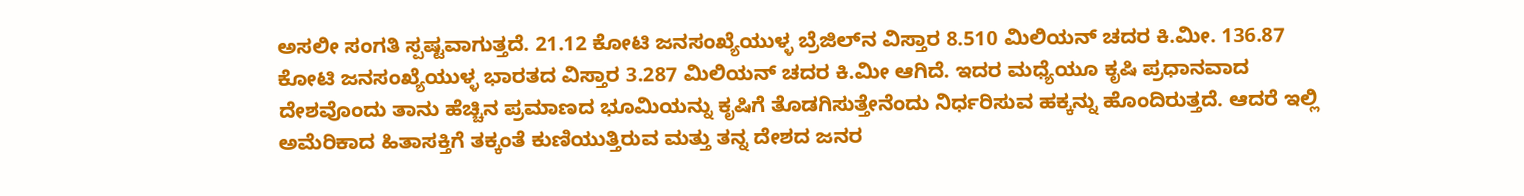ಅಸಲೀ ಸಂಗತಿ ಸ್ಪಷ್ಟವಾಗುತ್ತದೆ. 21.12 ಕೋಟಿ ಜನಸಂಖ್ಯೆಯುಳ್ಳ ಬ್ರೆಜಿಲ್‍ನ ವಿಸ್ತಾರ 8.510 ಮಿಲಿಯನ್ ಚದರ ಕಿ.ಮೀ. 136.87 ಕೋಟಿ ಜನಸಂಖ್ಯೆಯುಳ್ಳ ಭಾರತದ ವಿಸ್ತಾರ 3.287 ಮಿಲಿಯನ್ ಚದರ ಕಿ.ಮೀ ಆಗಿದೆ. ಇದರ ಮಧ್ಯೆಯೂ ಕೃಷಿ ಪ್ರಧಾನವಾದ ದೇಶವೊಂದು ತಾನು ಹೆಚ್ಚಿನ ಪ್ರಮಾಣದ ಭೂಮಿಯನ್ನು ಕೃಷಿಗೆ ತೊಡಗಿಸುತ್ತೇನೆಂದು ನಿರ್ಧರಿಸುವ ಹಕ್ಕನ್ನು ಹೊಂದಿರುತ್ತದೆ. ಆದರೆ ಇಲ್ಲಿ ಅಮೆರಿಕಾದ ಹಿತಾಸಕ್ತಿಗೆ ತಕ್ಕಂತೆ ಕುಣಿಯುತ್ತಿರುವ ಮತ್ತು ತನ್ನ ದೇಶದ ಜನರ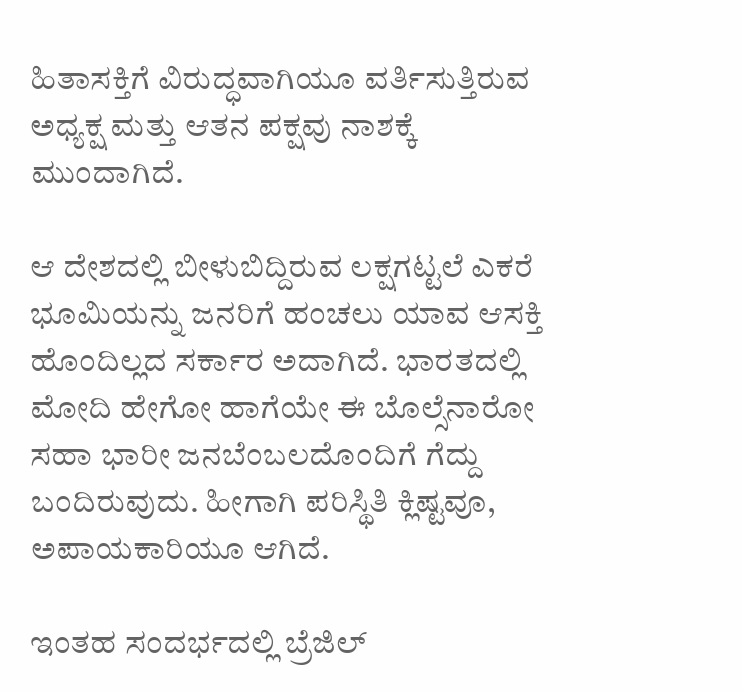ಹಿತಾಸಕ್ತಿಗೆ ವಿರುದ್ಧವಾಗಿಯೂ ವರ್ತಿಸುತ್ತಿರುವ ಅಧ್ಯಕ್ಷ ಮತ್ತು ಆತನ ಪಕ್ಷವು ನಾಶಕ್ಕೆ ಮುಂದಾಗಿದೆ.

ಆ ದೇಶದಲ್ಲಿ ಬೀಳುಬಿದ್ದಿರುವ ಲಕ್ಷಗಟ್ಟಲೆ ಎಕರೆ ಭೂಮಿಯನ್ನು ಜನರಿಗೆ ಹಂಚಲು ಯಾವ ಆಸಕ್ತಿ ಹೊಂದಿಲ್ಲದ ಸರ್ಕಾರ ಅದಾಗಿದೆ. ಭಾರತದಲ್ಲಿ ಮೋದಿ ಹೇಗೋ ಹಾಗೆಯೇ ಈ ಬೊಲ್ಸೆನಾರೋ ಸಹಾ ಭಾರೀ ಜನಬೆಂಬಲದೊಂದಿಗೆ ಗೆದ್ದು ಬಂದಿರುವುದು. ಹೀಗಾಗಿ ಪರಿಸ್ಥಿತಿ ಕ್ಲಿಷ್ಟವೂ, ಅಪಾಯಕಾರಿಯೂ ಆಗಿದೆ.

ಇಂತಹ ಸಂದರ್ಭದಲ್ಲಿ ಬ್ರೆಜಿಲ್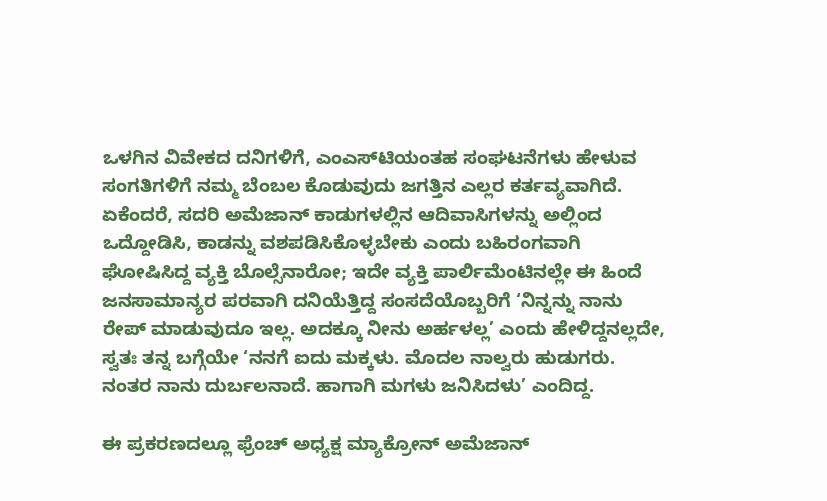ಒಳಗಿನ ವಿವೇಕದ ದನಿಗಳಿಗೆ, ಎಂಎಸ್‍ಟಿಯಂತಹ ಸಂಘಟನೆಗಳು ಹೇಳುವ ಸಂಗತಿಗಳಿಗೆ ನಮ್ಮ ಬೆಂಬಲ ಕೊಡುವುದು ಜಗತ್ತಿನ ಎಲ್ಲರ ಕರ್ತವ್ಯವಾಗಿದೆ. ಏಕೆಂದರೆ, ಸದರಿ ಅಮೆಜಾನ್ ಕಾಡುಗಳಲ್ಲಿನ ಆದಿವಾಸಿಗಳನ್ನು ಅಲ್ಲಿಂದ ಒದ್ದೋಡಿಸಿ, ಕಾಡನ್ನು ವಶಪಡಿಸಿಕೊಳ್ಳಬೇಕು ಎಂದು ಬಹಿರಂಗವಾಗಿ ಘೋಷಿಸಿದ್ದ ವ್ಯಕ್ತಿ ಬೊಲ್ಸೆನಾರೋ; ಇದೇ ವ್ಯಕ್ತಿ ಪಾರ್ಲಿಮೆಂಟಿನಲ್ಲೇ ಈ ಹಿಂದೆ ಜನಸಾಮಾನ್ಯರ ಪರವಾಗಿ ದನಿಯೆತ್ತಿದ್ದ ಸಂಸದೆಯೊಬ್ಬರಿಗೆ ‘ನಿನ್ನನ್ನು ನಾನು ರೇಪ್ ಮಾಡುವುದೂ ಇಲ್ಲ. ಅದಕ್ಕೂ ನೀನು ಅರ್ಹಳಲ್ಲ’ ಎಂದು ಹೇಳಿದ್ದನಲ್ಲದೇ, ಸ್ವತಃ ತನ್ನ ಬಗ್ಗೆಯೇ ‘ನನಗೆ ಐದು ಮಕ್ಕಳು. ಮೊದಲ ನಾಲ್ವರು ಹುಡುಗರು. ನಂತರ ನಾನು ದುರ್ಬಲನಾದೆ. ಹಾಗಾಗಿ ಮಗಳು ಜನಿಸಿದಳು’ ಎಂದಿದ್ದ.

ಈ ಪ್ರಕರಣದಲ್ಲೂ ಫ್ರೆಂಚ್ ಅಧ್ಯಕ್ಷ ಮ್ಯಾಕ್ರೋನ್ ಅಮೆಜಾನ್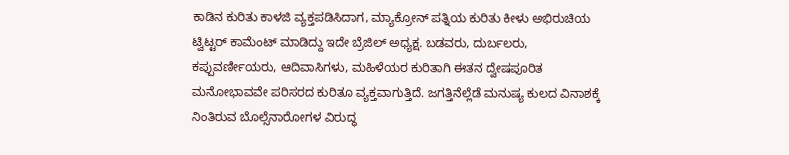ಕಾಡಿನ ಕುರಿತು ಕಾಳಜಿ ವ್ಯಕ್ತಪಡಿಸಿದಾಗ, ಮ್ಯಾಕ್ರೋನ್ ಪತ್ನಿಯ ಕುರಿತು ಕೀಳು ಅಭಿರುಚಿಯ ಟ್ವಿಟ್ಟರ್ ಕಾಮೆಂಟ್ ಮಾಡಿದ್ದು ಇದೇ ಬ್ರೆಜಿಲ್ ಅಧ್ಯಕ್ಷ. ಬಡವರು, ದುರ್ಬಲರು, ಕಪ್ಪುವರ್ಣೀಯರು, ಆದಿವಾಸಿಗಳು, ಮಹಿಳೆಯರ ಕುರಿತಾಗಿ ಈತನ ದ್ವೇಷಪೂರಿತ ಮನೋಭಾವವೇ ಪರಿಸರದ ಕುರಿತೂ ವ್ಯಕ್ತವಾಗುತ್ತಿದೆ. ಜಗತ್ತಿನೆಲ್ಲೆಡೆ ಮನುಷ್ಯ ಕುಲದ ವಿನಾಶಕ್ಕೆ ನಿಂತಿರುವ ಬೊಲ್ಸೆನಾರೋಗಳ ವಿರುದ್ಧ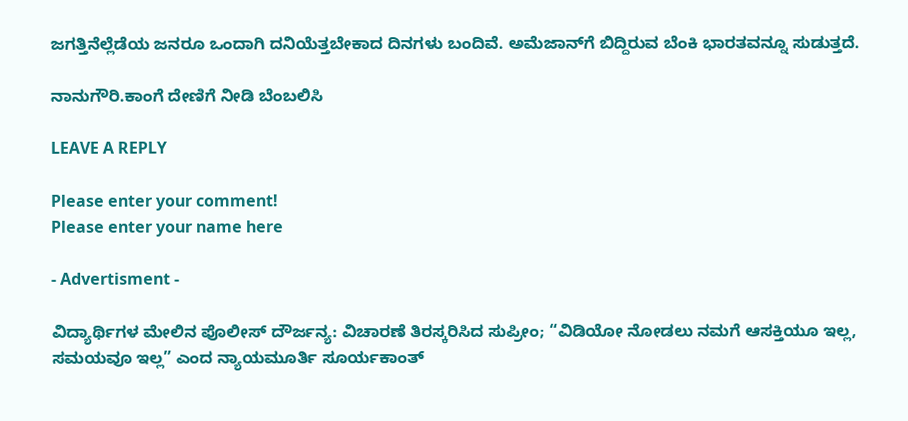ಜಗತ್ತಿನೆಲ್ಲೆಡೆಯ ಜನರೂ ಒಂದಾಗಿ ದನಿಯೆತ್ತಬೇಕಾದ ದಿನಗಳು ಬಂದಿವೆ. ಅಮೆಜಾನ್‍ಗೆ ಬಿದ್ದಿರುವ ಬೆಂಕಿ ಭಾರತವನ್ನೂ ಸುಡುತ್ತದೆ.

ನಾನುಗೌರಿ.ಕಾಂಗೆ ದೇಣಿಗೆ ನೀಡಿ ಬೆಂಬಲಿಸಿ

LEAVE A REPLY

Please enter your comment!
Please enter your name here

- Advertisment -

ವಿದ್ಯಾರ್ಥಿಗಳ ಮೇಲಿನ ಪೊಲೀಸ್ ದೌರ್ಜನ್ಯ: ವಿಚಾರಣೆ ತಿರಸ್ಕರಿಸಿದ ಸುಪ್ರೀಂ; “ವಿಡಿಯೋ ನೋಡಲು ನಮಗೆ ಆಸಕ್ತಿಯೂ ಇಲ್ಲ, ಸಮಯವೂ ಇಲ್ಲ” ಎಂದ ನ್ಯಾಯಮೂರ್ತಿ ಸೂರ್ಯಕಾಂತ್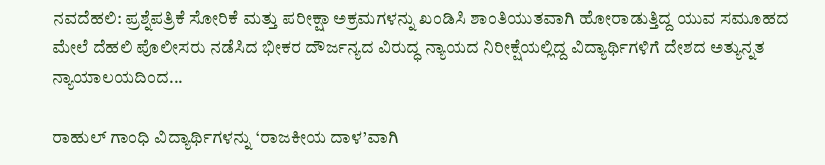ನವದೆಹಲಿ: ಪ್ರಶ್ನೆಪತ್ರಿಕೆ ಸೋರಿಕೆ ಮತ್ತು ಪರೀಕ್ಷಾ ಅಕ್ರಮಗಳನ್ನು ಖಂಡಿಸಿ ಶಾಂತಿಯುತವಾಗಿ ಹೋರಾಡುತ್ತಿದ್ದ ಯುವ ಸಮೂಹದ ಮೇಲೆ ದೆಹಲಿ ಪೊಲೀಸರು ನಡೆಸಿದ ಭೀಕರ ದೌರ್ಜನ್ಯದ ವಿರುದ್ಧ ನ್ಯಾಯದ ನಿರೀಕ್ಷೆಯಲ್ಲಿದ್ದ ವಿದ್ಯಾರ್ಥಿಗಳಿಗೆ ದೇಶದ ಅತ್ಯುನ್ನತ ನ್ಯಾಯಾಲಯದಿಂದ...

ರಾಹುಲ್ ಗಾಂಧಿ ವಿದ್ಯಾರ್ಥಿಗಳನ್ನು ‘ರಾಜಕೀಯ ದಾಳ’ವಾಗಿ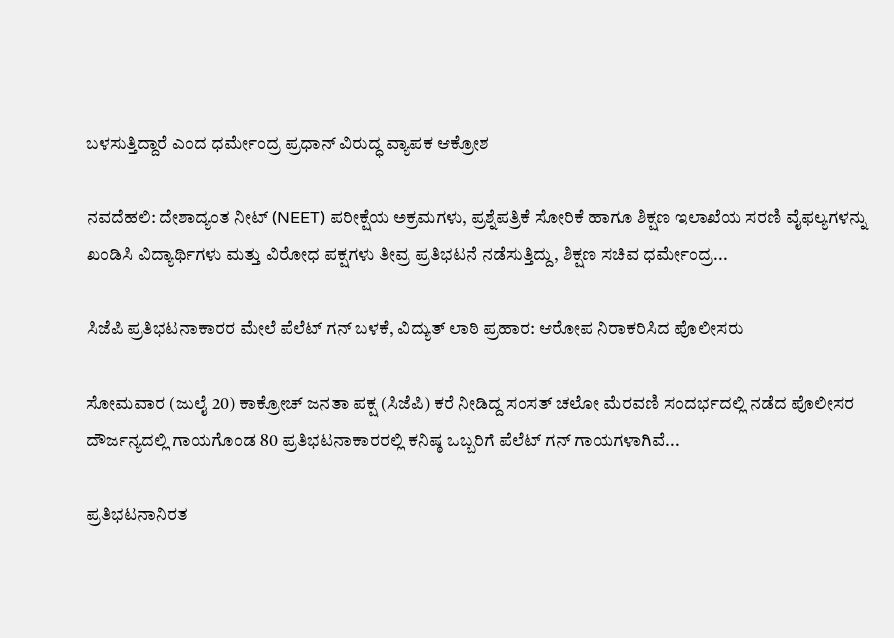ಬಳಸುತ್ತಿದ್ದಾರೆ ಎಂದ ಧರ್ಮೇಂದ್ರ ಪ್ರಧಾನ್ ವಿರುದ್ಧ ವ್ಯಾಪಕ ಆಕ್ರೋಶ

ನವದೆಹಲಿ: ದೇಶಾದ್ಯಂತ ನೀಟ್ (NEET) ಪರೀಕ್ಷೆಯ ಅಕ್ರಮಗಳು, ಪ್ರಶ್ನೆಪತ್ರಿಕೆ ಸೋರಿಕೆ ಹಾಗೂ ಶಿಕ್ಷಣ ಇಲಾಖೆಯ ಸರಣಿ ವೈಫಲ್ಯಗಳನ್ನು ಖಂಡಿಸಿ ವಿದ್ಯಾರ್ಥಿಗಳು ಮತ್ತು ವಿರೋಧ ಪಕ್ಷಗಳು ತೀವ್ರ ಪ್ರತಿಭಟನೆ ನಡೆಸುತ್ತಿದ್ದು, ಶಿಕ್ಷಣ ಸಚಿವ ಧರ್ಮೇಂದ್ರ...

ಸಿಜೆಪಿ ಪ್ರತಿಭಟನಾಕಾರರ ಮೇಲೆ ಪೆಲೆಟ್ ಗನ್ ಬಳಕೆ, ವಿದ್ಯುತ್ ಲಾಠಿ ಪ್ರಹಾರ: ಆರೋಪ ನಿರಾಕರಿಸಿದ ಪೊಲೀಸರು

ಸೋಮವಾರ (ಜುಲೈ 20) ಕಾಕ್ರೋಚ್ ಜನತಾ ಪಕ್ಷ (ಸಿಜೆಪಿ) ಕರೆ ನೀಡಿದ್ದ ಸಂಸತ್ ಚಲೋ ಮೆರವಣಿ ಸಂದರ್ಭದಲ್ಲಿ ನಡೆದ ಪೊಲೀಸರ ದೌರ್ಜನ್ಯದಲ್ಲಿ ಗಾಯಗೊಂಡ 80 ಪ್ರತಿಭಟನಾಕಾರರಲ್ಲಿ ಕನಿಷ್ಠ ಒಬ್ಬರಿಗೆ ಪೆಲೆಟ್ ಗನ್ ಗಾಯಗಳಾಗಿವೆ...

ಪ್ರತಿಭಟನಾನಿರತ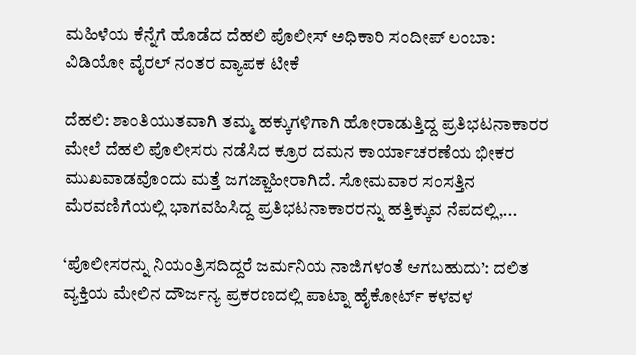ಮಹಿಳೆಯ ಕೆನ್ನೆಗೆ ಹೊಡೆದ ದೆಹಲಿ ಪೊಲೀಸ್ ಅಧಿಕಾರಿ ಸಂದೀಪ್ ಲಂಬಾ: ವಿಡಿಯೋ ವೈರಲ್ ನಂತರ ವ್ಯಾಪಕ ಟೀಕೆ

ದೆಹಲಿ: ಶಾಂತಿಯುತವಾಗಿ ತಮ್ಮ ಹಕ್ಕುಗಳಿಗಾಗಿ ಹೋರಾಡುತ್ತಿದ್ದ ಪ್ರತಿಭಟನಾಕಾರರ ಮೇಲೆ ದೆಹಲಿ ಪೊಲೀಸರು ನಡೆಸಿದ ಕ್ರೂರ ದಮನ ಕಾರ್ಯಾಚರಣೆಯ ಭೀಕರ ಮುಖವಾಡವೊಂದು ಮತ್ತೆ ಜಗಜ್ಜಾಹೀರಾಗಿದೆ. ಸೋಮವಾರ ಸಂಸತ್ತಿನ ಮೆರವಣಿಗೆಯಲ್ಲಿ ಭಾಗವಹಿಸಿದ್ದ ಪ್ರತಿಭಟನಾಕಾರರನ್ನು ಹತ್ತಿಕ್ಕುವ ನೆಪದಲ್ಲಿ,...

‘ಪೊಲೀಸರನ್ನು ನಿಯಂತ್ರಿಸದಿದ್ದರೆ ಜರ್ಮನಿಯ ನಾಜಿಗಳಂತೆ ಆಗಬಹುದು’: ದಲಿತ ವ್ಯಕ್ತಿಯ ಮೇಲಿನ ದೌರ್ಜನ್ಯ ಪ್ರಕರಣದಲ್ಲಿ ಪಾಟ್ನಾ ಹೈಕೋರ್ಟ್ ಕಳವಳ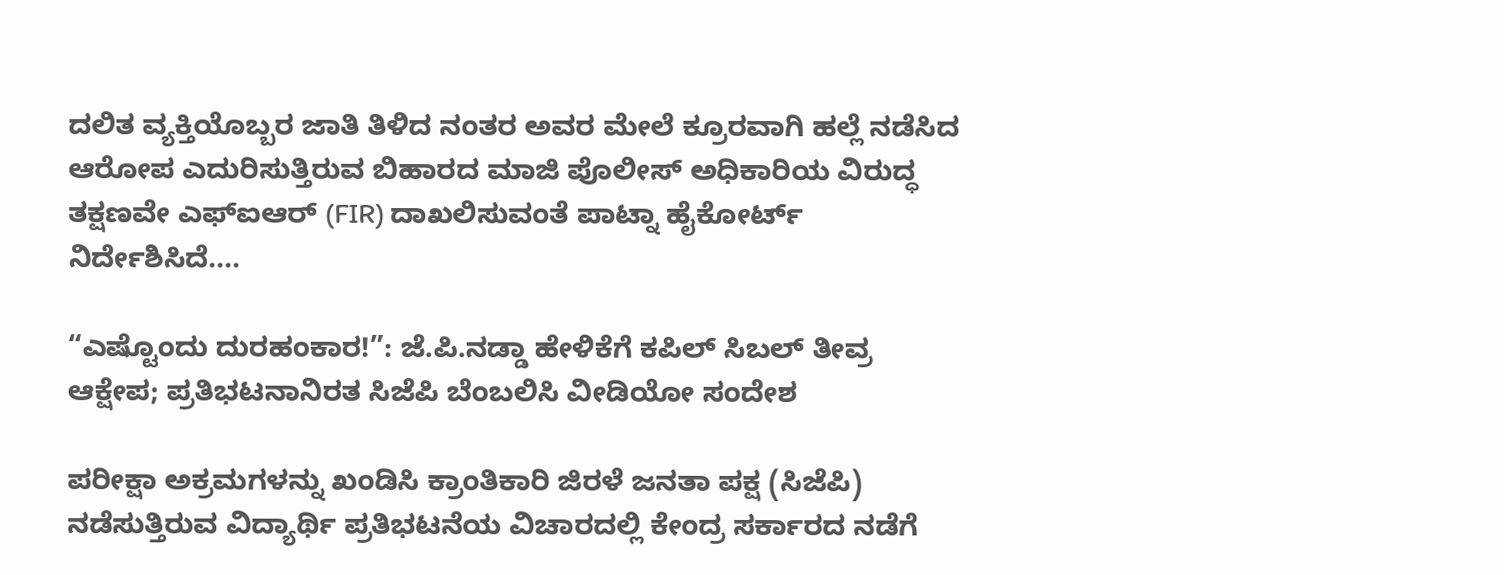ದಲಿತ ವ್ಯಕ್ತಿಯೊಬ್ಬರ ಜಾತಿ ತಿಳಿದ ನಂತರ ಅವರ ಮೇಲೆ ಕ್ರೂರವಾಗಿ ಹಲ್ಲೆ ನಡೆಸಿದ ಆರೋಪ ಎದುರಿಸುತ್ತಿರುವ ಬಿಹಾರದ ಮಾಜಿ ಪೊಲೀಸ್ ಅಧಿಕಾರಿಯ ವಿರುದ್ಧ ತಕ್ಷಣವೇ ಎಫ್‌ಐಆರ್ (FIR) ದಾಖಲಿಸುವಂತೆ ಪಾಟ್ನಾ ಹೈಕೋರ್ಟ್ ನಿರ್ದೇಶಿಸಿದೆ....

“ಎಷ್ಟೊಂದು ದುರಹಂಕಾರ!”: ಜೆ.ಪಿ.ನಡ್ಡಾ ಹೇಳಿಕೆಗೆ ಕಪಿಲ್ ಸಿಬಲ್ ತೀವ್ರ ಆಕ್ಷೇಪ; ಪ್ರತಿಭಟನಾನಿರತ ಸಿಜೆಪಿ ಬೆಂಬಲಿಸಿ ವೀಡಿಯೋ ಸಂದೇಶ

ಪರೀಕ್ಷಾ ಅಕ್ರಮಗಳನ್ನು ಖಂಡಿಸಿ ಕ್ರಾಂತಿಕಾರಿ ಜಿರಳೆ ಜನತಾ ಪಕ್ಷ (ಸಿಜೆಪಿ) ನಡೆಸುತ್ತಿರುವ ವಿದ್ಯಾರ್ಥಿ ಪ್ರತಿಭಟನೆಯ ವಿಚಾರದಲ್ಲಿ ಕೇಂದ್ರ ಸರ್ಕಾರದ ನಡೆಗೆ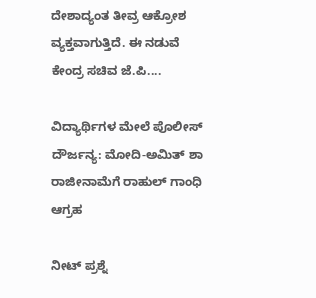ದೇಶಾದ್ಯಂತ ತೀವ್ರ ಆಕ್ರೋಶ ವ್ಯಕ್ತವಾಗುತ್ತಿದೆ. ಈ ನಡುವೆ ಕೇಂದ್ರ ಸಚಿವ ಜೆ.ಪಿ....

ವಿದ್ಯಾರ್ಥಿಗಳ ಮೇಲೆ ಪೊಲೀಸ್ ದೌರ್ಜನ್ಯ: ಮೋದಿ-ಅಮಿತ್ ಶಾ ರಾಜೀನಾಮೆಗೆ ರಾಹುಲ್ ಗಾಂಧಿ ಆಗ್ರಹ

ನೀಟ್‌ ಪ್ರಶ್ನೆ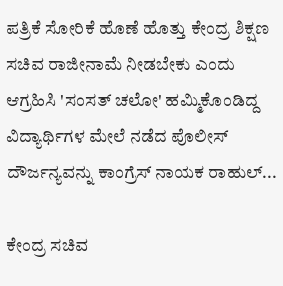ಪತ್ರಿಕೆ ಸೋರಿಕೆ ಹೊಣೆ ಹೊತ್ತು ಕೇಂದ್ರ ಶಿಕ್ಷಣ ಸಚಿವ ರಾಜೀನಾಮೆ ನೀಡಬೇಕು ಎಂದು ಆಗ್ರಹಿಸಿ 'ಸಂಸತ್ ಚಲೋ' ಹಮ್ಮಿಕೊಂಡಿದ್ದ ವಿದ್ಯಾರ್ಥಿಗಳ ಮೇಲೆ ನಡೆದ ಪೊಲೀಸ್ ದೌರ್ಜನ್ಯವನ್ನು ಕಾಂಗ್ರೆಸ್ ನಾಯಕ ರಾಹುಲ್...

ಕೇಂದ್ರ ಸಚಿವ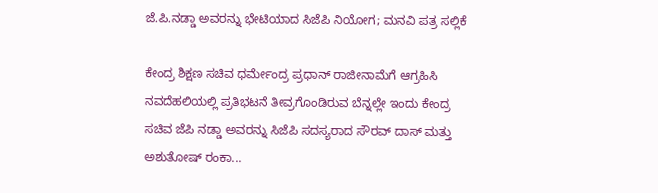ಜೆ.ಪಿ.ನಡ್ಡಾ ಅವರನ್ನು ಭೇಟಿಯಾದ ಸಿಜೆಪಿ ನಿಯೋಗ; ಮನವಿ ಪತ್ರ ಸಲ್ಲಿಕೆ

ಕೇಂದ್ರ ಶಿಕ್ಷಣ ಸಚಿವ ಧರ್ಮೇಂದ್ರ ಪ್ರಧಾನ್‌ ರಾಜೀನಾಮೆಗೆ ಆಗ್ರಹಿಸಿ ನವದೆಹಲಿಯಲ್ಲಿ ಪ್ರತಿಭಟನೆ ತೀವ್ರಗೊಂಡಿರುವ ಬೆನ್ನಲ್ಲೇ ಇಂದು ಕೇಂದ್ರ ಸಚಿವ ಜೆಪಿ ನಡ್ಡಾ ಅವರನ್ನು ಸಿಜೆಪಿ ಸದಸ್ಯರಾದ ಸೌರವ್ ದಾಸ್ ಮತ್ತು ಅಶುತೋಷ್ ರಂಕಾ...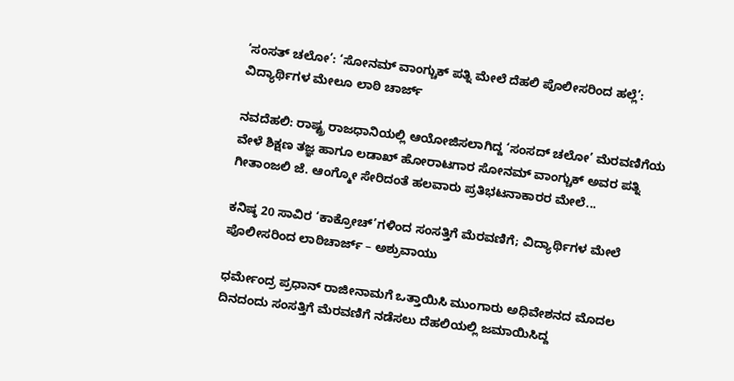‘ಸಂಸತ್ ಚಲೋ’: ‘ಸೋನಮ್ ವಾಂಗ್ಚುಕ್ ಪತ್ನಿ ಮೇಲೆ ದೆಹಲಿ ಪೊಲೀಸರಿಂದ ಹಲ್ಲೆ’: ವಿದ್ಯಾರ್ಥಿಗಳ ಮೇಲೂ ಲಾಠಿ ಚಾರ್ಜ್

ನವದೆಹಲಿ: ರಾಷ್ಟ್ರ ರಾಜಧಾನಿಯಲ್ಲಿ ಆಯೋಜಿಸಲಾಗಿದ್ದ ‘ಸಂಸದ್ ಚಲೋ’ ಮೆರವಣಿಗೆಯ ವೇಳೆ ಶಿಕ್ಷಣ ತಜ್ಞ ಹಾಗೂ ಲಡಾಖ್ ಹೋರಾಟಗಾರ ಸೋನಮ್ ವಾಂಗ್ಚುಕ್ ಅವರ ಪತ್ನಿ ಗೀತಾಂಜಲಿ ಜೆ. ಆಂಗ್ಮೋ ಸೇರಿದಂತೆ ಹಲವಾರು ಪ್ರತಿಭಟನಾಕಾರರ ಮೇಲೆ...

ಕನಿಷ್ಠ 20 ಸಾವಿರ ‘ಕಾಕ್ರೋಚ್‌’ಗಳಿಂದ ಸಂಸತ್ತಿಗೆ ಮೆರವಣಿಗೆ; ವಿದ್ಯಾರ್ಥಿಗಳ ಮೇಲೆ ಪೊಲೀಸರಿಂದ ಲಾಠಿಚಾರ್ಜ್ – ಅಶ್ರುವಾಯು

ಧರ್ಮೇಂದ್ರ ಪ್ರಧಾನ್ ರಾಜೀನಾಮಗೆ ಒತ್ತಾಯಿಸಿ ಮುಂಗಾರು ಅಧಿವೇಶನದ ಮೊದಲ ದಿನದಂದು ಸಂಸತ್ತಿಗೆ ಮೆರವಣಿಗೆ ನಡೆಸಲು ದೆಹಲಿಯಲ್ಲಿ ಜಮಾಯಿಸಿದ್ದ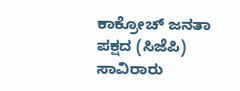ಕಾಕ್ರೋಚ್ ಜನತಾ ಪಕ್ಷದ (ಸಿಜೆಪಿ) ಸಾವಿರಾರು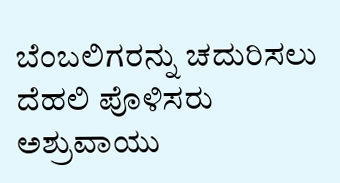ಬೆಂಬಲಿಗರನ್ನು ಚದುರಿಸಲು ದೆಹಲಿ ಪೊಳಿಸರು ಅಶ್ರುವಾಯು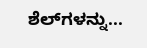ಶೆಲ್‌ಗಳನ್ನು...